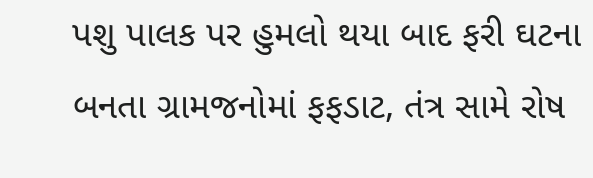પશુ પાલક પર હુમલો થયા બાદ ફરી ઘટના બનતા ગ્રામજનોમાં ફફડાટ, તંત્ર સામે રોષ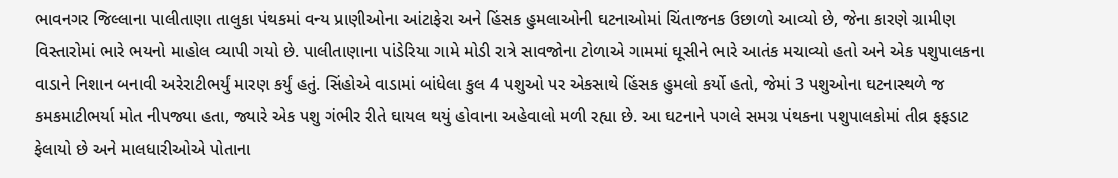ભાવનગર જિલ્લાના પાલીતાણા તાલુકા પંથકમાં વન્ય પ્રાણીઓના આંટાફેરા અને હિંસક હુમલાઓની ઘટનાઓમાં ચિંતાજનક ઉછાળો આવ્યો છે, જેના કારણે ગ્રામીણ વિસ્તારોમાં ભારે ભયનો માહોલ વ્યાપી ગયો છે. પાલીતાણાના પાંડેરિયા ગામે મોડી રાત્રે સાવજોના ટોળાએ ગામમાં ઘૂસીને ભારે આતંક મચાવ્યો હતો અને એક પશુપાલકના વાડાને નિશાન બનાવી અરેરાટીભર્યું મારણ કર્યું હતું. સિંહોએ વાડામાં બાંધેલા કુલ 4 પશુઓ પર એકસાથે હિંસક હુમલો કર્યો હતો, જેમાં 3 પશુઓના ઘટનાસ્થળે જ કમકમાટીભર્યા મોત નીપજ્યા હતા, જ્યારે એક પશુ ગંભીર રીતે ઘાયલ થયું હોવાના અહેવાલો મળી રહ્યા છે. આ ઘટનાને પગલે સમગ્ર પંથકના પશુપાલકોમાં તીવ્ર ફફડાટ ફેલાયો છે અને માલધારીઓએ પોતાના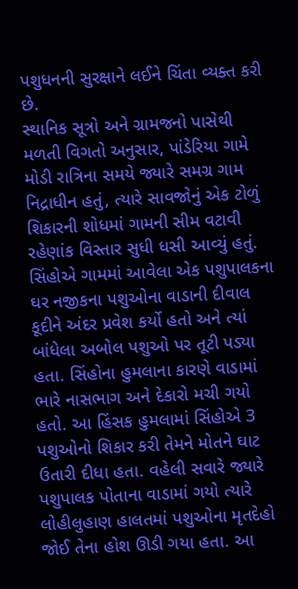પશુધનની સુરક્ષાને લઈને ચિંતા વ્યક્ત કરી છે.
સ્થાનિક સૂત્રો અને ગ્રામજનો પાસેથી મળતી વિગતો અનુસાર, પાંડેરિયા ગામે મોડી રાત્રિના સમયે જ્યારે સમગ્ર ગામ નિદ્રાધીન હતું, ત્યારે સાવજોનું એક ટોળું શિકારની શોધમાં ગામની સીમ વટાવી રહેણાંક વિસ્તાર સુધી ધસી આવ્યું હતું. સિંહોએ ગામમાં આવેલા એક પશુપાલકના ઘર નજીકના પશુઓના વાડાની દીવાલ કૂદીને અંદર પ્રવેશ કર્યો હતો અને ત્યાં બાંધેલા અબોલ પશુઓ પર તૂટી પડ્યા હતા. સિંહોના હુમલાના કારણે વાડામાં ભારે નાસભાગ અને દેકારો મચી ગયો હતો. આ હિંસક હુમલામાં સિંહોએ 3 પશુઓનો શિકાર કરી તેમને મોતને ઘાટ ઉતારી દીધા હતા. વહેલી સવારે જ્યારે પશુપાલક પોતાના વાડામાં ગયો ત્યારે લોહીલુહાણ હાલતમાં પશુઓના મૃતદેહો જોઈ તેના હોશ ઊડી ગયા હતા. આ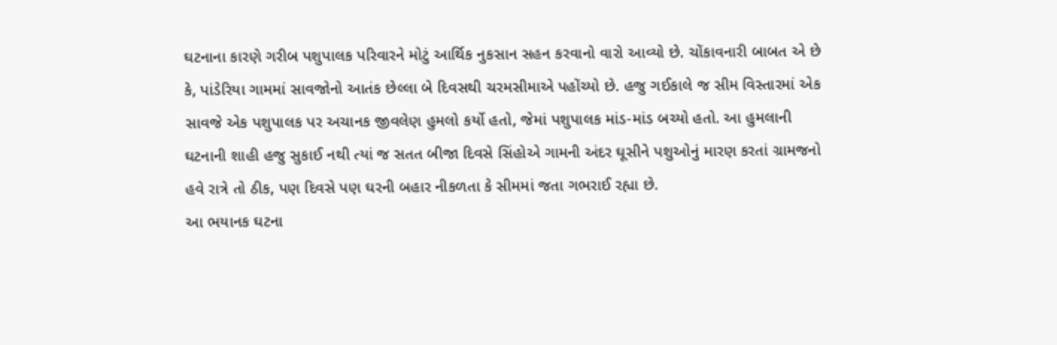ઘટનાના કારણે ગરીબ પશુપાલક પરિવારને મોટું આર્થિક નુકસાન સહન કરવાનો વારો આવ્યો છે. ચોંકાવનારી બાબત એ છે કે, પાંડેરિયા ગામમાં સાવજોનો આતંક છેલ્લા બે દિવસથી ચરમસીમાએ પહોંચ્યો છે. હજુ ગઈકાલે જ સીમ વિસ્તારમાં એક સાવજે એક પશુપાલક પર અચાનક જીવલેણ હુમલો કર્યો હતો, જેમાં પશુપાલક માંડ-માંડ બચ્યો હતો. આ હુમલાની ઘટનાની શાહી હજુ સુકાઈ નથી ત્યાં જ સતત બીજા દિવસે સિંહોએ ગામની અંદર ઘૂસીને પશુઓનું મારણ કરતાં ગ્રામજનો હવે રાત્રે તો ઠીક, પણ દિવસે પણ ઘરની બહાર નીકળતા કે સીમમાં જતા ગભરાઈ રહ્યા છે.
આ ભયાનક ઘટના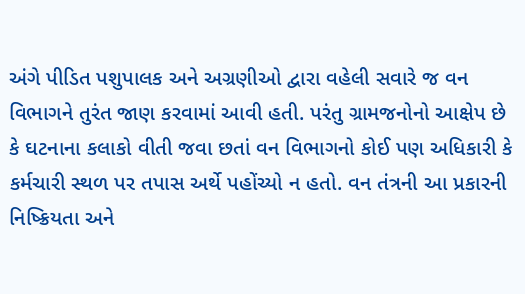અંગે પીડિત પશુપાલક અને અગ્રણીઓ દ્વારા વહેલી સવારે જ વન વિભાગને તુરંત જાણ કરવામાં આવી હતી. પરંતુ ગ્રામજનોનો આક્ષેપ છે કે ઘટનાના કલાકો વીતી જવા છતાં વન વિભાગનો કોઈ પણ અધિકારી કે કર્મચારી સ્થળ પર તપાસ અર્થે પહોંચ્યો ન હતો. વન તંત્રની આ પ્રકારની નિષ્ક્રિયતા અને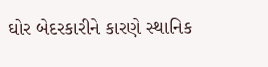ઘોર બેદરકારીને કારણે સ્થાનિક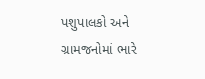પશુપાલકો અને ગ્રામજનોમાં ભારે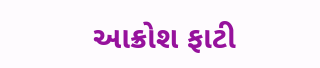આક્રોશ ફાટી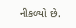નીકળ્યો છે.